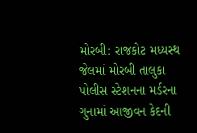મોરબી: રાજકોટ મધ્યસ્થ જેલમાં મોરબી તાલુકા પોલીસ સ્ટેશનના મર્ડરના ગુનામાં આજીવન કેદની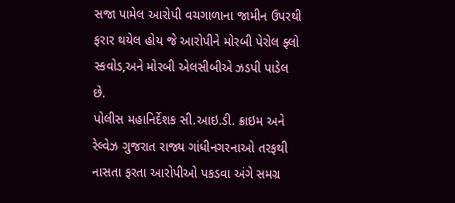સજા પામેલ આરોપી વચગાળાના જામીન ઉપરથી ફરાર થયેલ હોય જે આરોપીને મોરબી પેરોલ ફ્લો સ્કવોડ,અને મોરબી એલસીબીએ ઝડપી પાડેલ છે.
પોલીસ મહાનિર્દેશક સી.આઇ.ડી. ક્રાઇમ અને રેલ્વેઝ ગુજરાત રાજ્ય ગાંધીનગરનાઓ તરફથી નાસતા ફરતા આરોપીઓ પકડવા અંગે સમગ્ર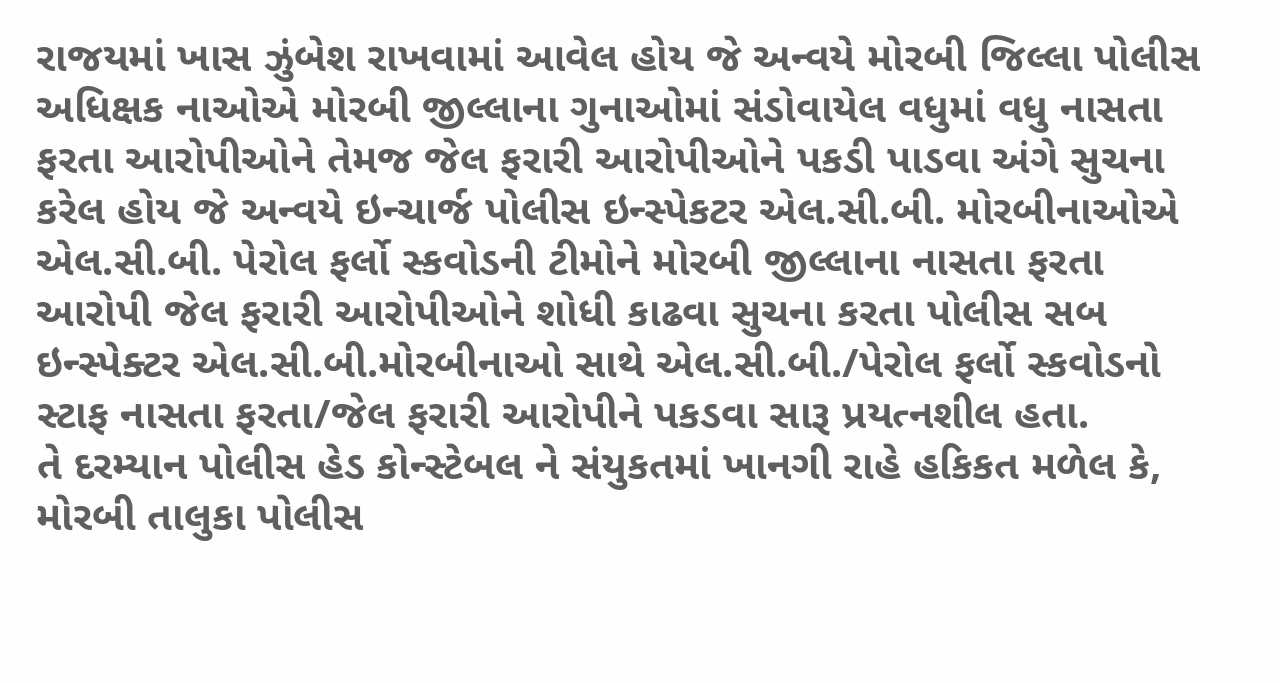રાજયમાં ખાસ ઝુંબેશ રાખવામાં આવેલ હોય જે અન્વયે મોરબી જિલ્લા પોલીસ અધિક્ષક નાઓએ મોરબી જીલ્લાના ગુનાઓમાં સંડોવાયેલ વધુમાં વધુ નાસતા ફરતા આરોપીઓને તેમજ જેલ ફરારી આરોપીઓને પકડી પાડવા અંગે સુચના કરેલ હોય જે અન્વયે ઇન્ચાર્જ પોલીસ ઇન્સ્પેકટર એલ.સી.બી. મોરબીનાઓએ એલ.સી.બી. પેરોલ ફર્લો સ્કવોડની ટીમોને મોરબી જીલ્લાના નાસતા ફરતા આરોપી જેલ ફરારી આરોપીઓને શોધી કાઢવા સુચના કરતા પોલીસ સબ ઇન્સ્પેક્ટર એલ.સી.બી.મોરબીનાઓ સાથે એલ.સી.બી./પેરોલ ફર્લો સ્કવોડનો સ્ટાફ નાસતા ફરતા/જેલ ફરારી આરોપીને પકડવા સારૂ પ્રયત્નશીલ હતા.
તે દરમ્યાન પોલીસ હેડ કોન્સ્ટેબલ ને સંયુકતમાં ખાનગી રાહે હકિકત મળેલ કે, મોરબી તાલુકા પોલીસ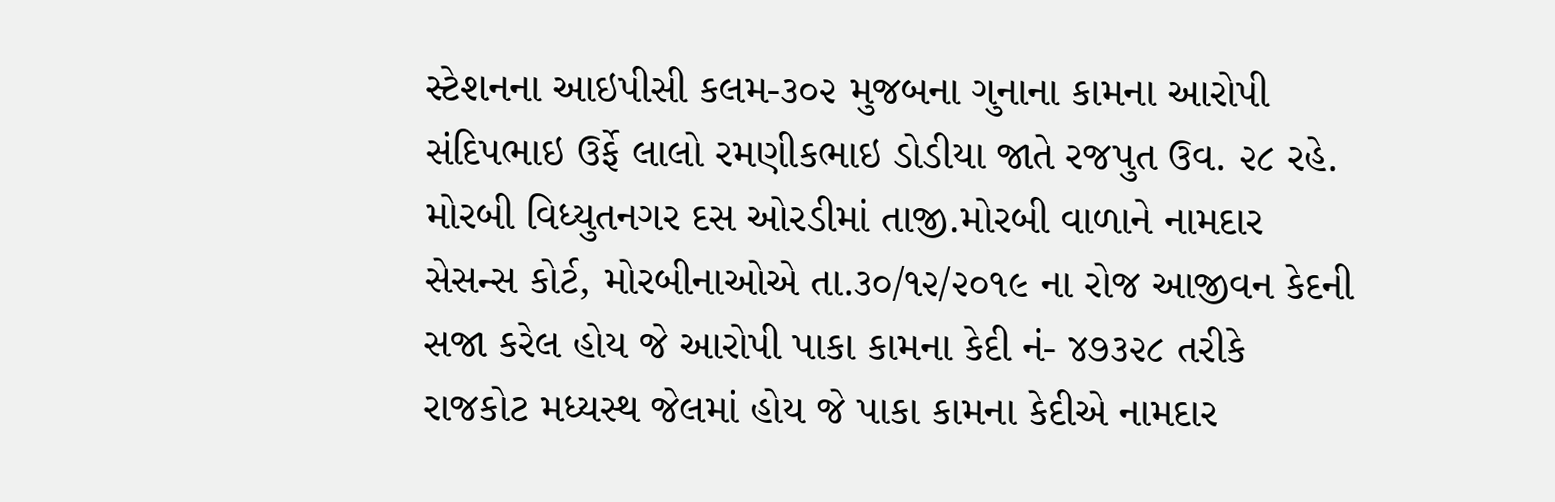સ્ટેશનના આઇપીસી કલમ-૩૦૨ મુજબના ગુનાના કામના આરોપી સંદિપભાઇ ઉર્ફે લાલો રમણીકભાઇ ડોડીયા જાતે રજપુત ઉવ. ૨૮ રહે. મોરબી વિધ્યુતનગર દસ ઓરડીમાં તાજી.મોરબી વાળાને નામદાર સેસન્સ કોર્ટ, મોરબીનાઓએ તા.૩૦/૧૨/૨૦૧૯ ના રોજ આજીવન કેદની સજા કરેલ હોય જે આરોપી પાકા કામના કેદી નં- ૪૭૩૨૮ તરીકે રાજકોટ મધ્યસ્થ જેલમાં હોય જે પાકા કામના કેદીએ નામદાર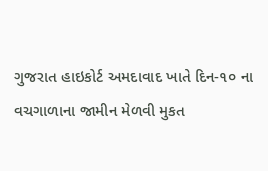ગુજરાત હાઇકોર્ટ અમદાવાદ ખાતે દિન-૧૦ ના વચગાળાના જામીન મેળવી મુકત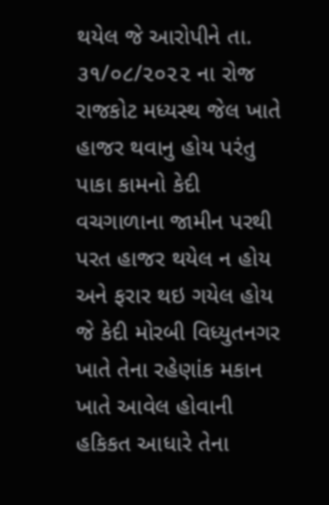થયેલ જે આરોપીને તા. ૩૧/૦૮/૨૦૨૨ ના રોજ રાજકોટ મધ્યસ્થ જેલ ખાતે હાજર થવાનુ હોય પરંતુ પાકા કામનો કેદી વચગાળાના જામીન પરથી પરત હાજર થયેલ ન હોય અને ફરાર થઇ ગયેલ હોય જે કેદી મોરબી વિધ્યુતનગર ખાતે તેના રહેણાંક મકાન ખાતે આવેલ હોવાની હકિકત આધારે તેના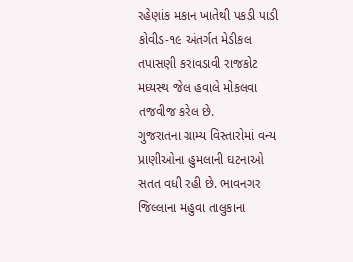રહેણાંક મકાન ખાતેથી પકડી પાડી કોવીડ-૧૯ અંતર્ગત મેડીકલ તપાસણી કરાવડાવી રાજકોટ મધ્યસ્થ જેલ હવાલે મોકલવા તજવીજ કરેલ છે.
ગુજરાતના ગ્રામ્ય વિસ્તારોમાં વન્ય પ્રાણીઓના હુમલાની ઘટનાઓ સતત વધી રહી છે. ભાવનગર જિલ્લાના મહુવા તાલુકાના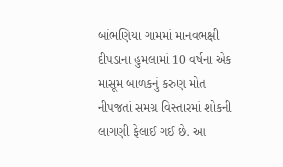બાંભણિયા ગામમાં માનવભક્ષી દીપડાના હુમલામાં 10 વર્ષના એક માસૂમ બાળકનું કરુણ મોત નીપજતાં સમગ્ર વિસ્તારમાં શોકની લાગણી ફેલાઈ ગઈ છે. આ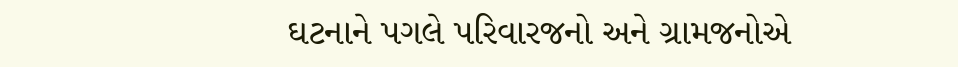ઘટનાને પગલે પરિવારજનો અને ગ્રામજનોએ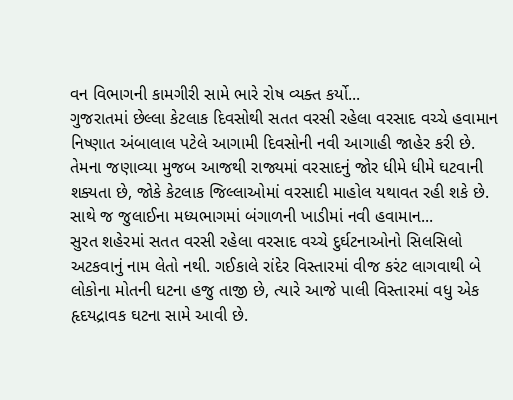વન વિભાગની કામગીરી સામે ભારે રોષ વ્યક્ત કર્યો...
ગુજરાતમાં છેલ્લા કેટલાક દિવસોથી સતત વરસી રહેલા વરસાદ વચ્ચે હવામાન નિષ્ણાત અંબાલાલ પટેલે આગામી દિવસોની નવી આગાહી જાહેર કરી છે. તેમના જણાવ્યા મુજબ આજથી રાજ્યમાં વરસાદનું જોર ધીમે ધીમે ઘટવાની શક્યતા છે, જોકે કેટલાક જિલ્લાઓમાં વરસાદી માહોલ યથાવત રહી શકે છે. સાથે જ જુલાઈના મધ્યભાગમાં બંગાળની ખાડીમાં નવી હવામાન...
સુરત શહેરમાં સતત વરસી રહેલા વરસાદ વચ્ચે દુર્ઘટનાઓનો સિલસિલો અટકવાનું નામ લેતો નથી. ગઈકાલે રાંદેર વિસ્તારમાં વીજ કરંટ લાગવાથી બે લોકોના મોતની ઘટના હજુ તાજી છે, ત્યારે આજે પાલી વિસ્તારમાં વધુ એક હૃદયદ્રાવક ઘટના સામે આવી છે.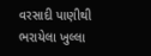વરસાદી પાણીથી ભરાયેલા ખુલ્લા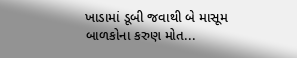ખાડામાં ડૂબી જવાથી બે માસૂમ બાળકોના કરુણ મોત...